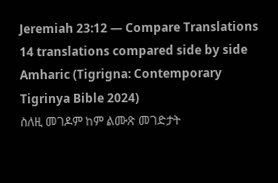Jeremiah 23:12 — Compare Translations
14 translations compared side by side
Amharic (Tigrigna: Contemporary Tigrinya Bible 2024)
ስለዚ መገዶም ከም ልሙጽ መገድታት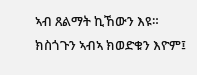ኣብ ጸልማት ኪኸውን እዩ። ክስጎጉን ኣብኣ ክወድቁን እዮም፤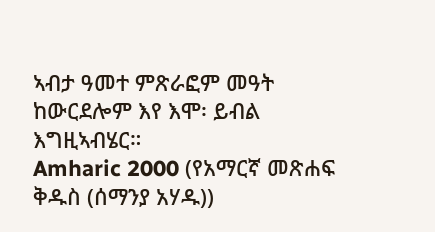ኣብታ ዓመተ ምጽራፎም መዓት ከውርደሎም እየ እሞ፡ ይብል እግዚኣብሄር።
Amharic 2000 (የአማርኛ መጽሐፍ ቅዱስ (ሰማንያ አሃዱ))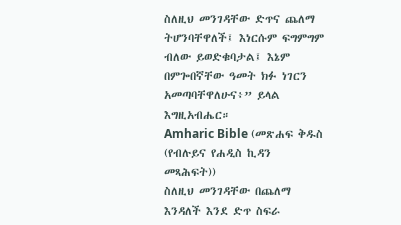ስለዚህ መንገዳቸው ድጥና ጨለማ ትሆንባቸዋለች፤ እነርሱም ፍግምግም ብለው ይወድቁባታል፤ እኔም በምጐበኛቸው ዓመት ክፉ ነገርን አመጣባቸዋለሁና፥” ይላል እግዚአብሔር።
Amharic Bible (መጽሐፍ ቅዱስ (የብሉይና የሐዲስ ኪዳን መጻሕፍት))
ስለዚህ መንገዳቸው በጨለማ እንዳለች እንደ ድጥ ስፍራ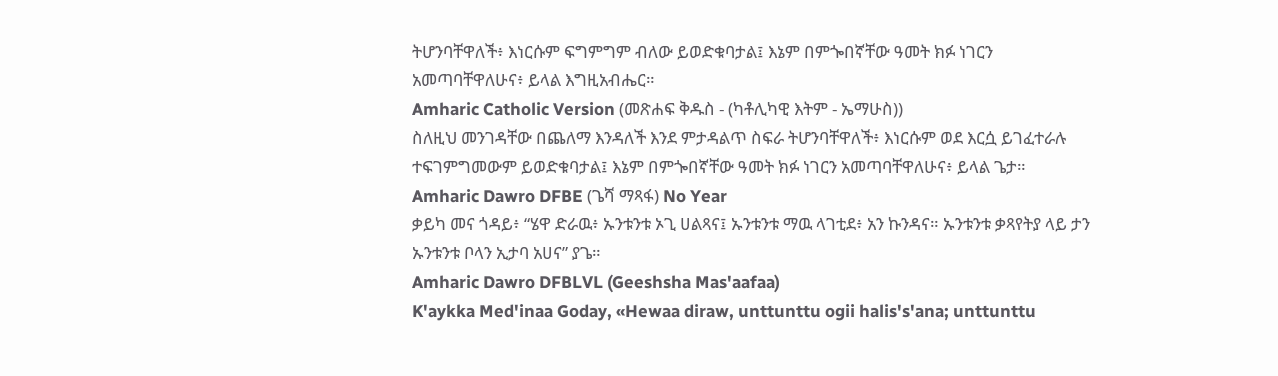ትሆንባቸዋለች፥ እነርሱም ፍግምግም ብለው ይወድቁባታል፤ እኔም በምጐበኛቸው ዓመት ክፉ ነገርን አመጣባቸዋለሁና፥ ይላል እግዚአብሔር።
Amharic Catholic Version (መጽሐፍ ቅዱስ - (ካቶሊካዊ እትም - ኤማሁስ))
ስለዚህ መንገዳቸው በጨለማ እንዳለች እንደ ምታዳልጥ ስፍራ ትሆንባቸዋለች፥ እነርሱም ወደ እርሷ ይገፈተራሉ ተፍገምግመውም ይወድቁባታል፤ እኔም በምጐበኛቸው ዓመት ክፉ ነገርን አመጣባቸዋለሁና፥ ይላል ጌታ።
Amharic Dawro DFBE (ጌሻ ማጻፋ) No Year
ቃይካ መና ጎዳይ፥ “ሄዋ ድራዉ፥ ኡንቱንቱ ኦጊ ሀልጻና፤ ኡንቱንቱ ማዉ ላገቲደ፥ አን ኩንዳና። ኡንቱንቱ ቃጻየትያ ላይ ታን ኡንቱንቱ ቦላን ኢታባ አሀና” ያጌ።
Amharic Dawro DFBLVL (Geeshsha Mas'aafaa)
K'aykka Med'inaa Goday, «Hewaa diraw, unttunttu ogii halis's'ana; unttunttu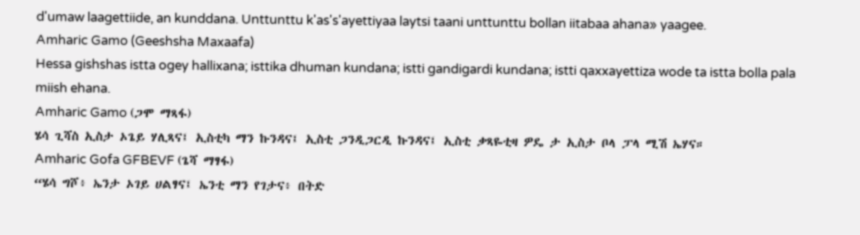d'umaw laagettiide, an kunddana. Unttunttu k'as's'ayettiyaa laytsi taani unttunttu bollan iitabaa ahana» yaagee.
Amharic Gamo (Geeshsha Maxaafa)
Hessa gishshas istta ogey hallixana; isttika dhuman kundana; istti gandigardi kundana; istti qaxxayettiza wode ta istta bolla pala miish ehana.
Amharic Gamo (ጋሞ ማጻፋ)
ሄሳ ጊሻስ ኢስታ ኦጌይ ሃሊጻና፤ ኢስቲካ ማን ኩንዳና፤ ኢስቲ ጋንዲጋርዲ ኩንዳና፤ ኢስቲ ቃጻዬቲዛ ዎዴ ታ ኢስታ ቦላ ፓላ ሚሽ ኤሃና።
Amharic Gofa GFBEVF (ጌሻ ማፃፋ)
“ሄሳ ግሾ፥ ኤንታ ኦገይ ሀልፃና፤ ኤንቲ ማን የገታና፥ በትድ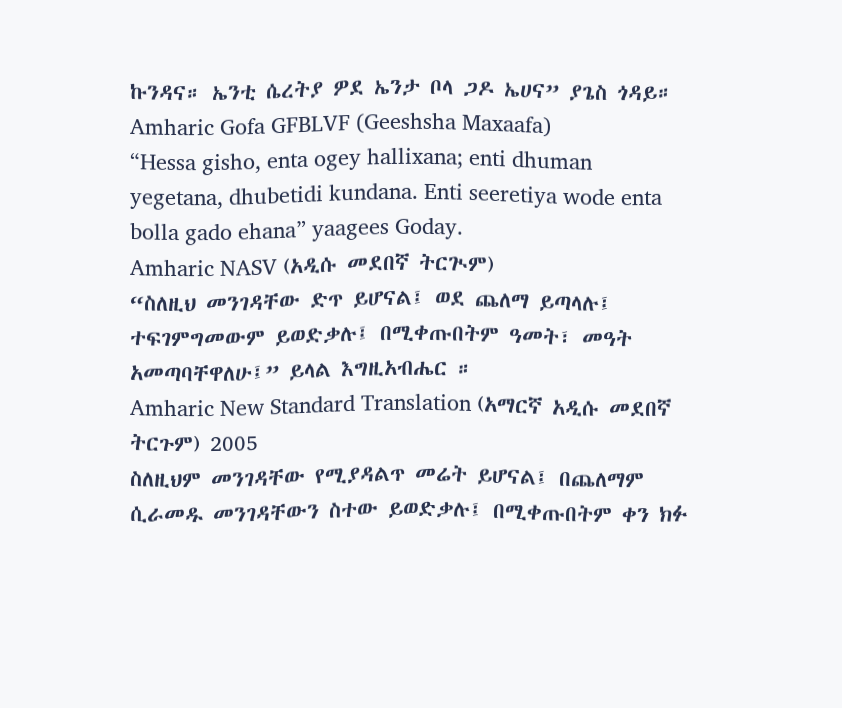ኩንዳና። ኤንቲ ሴረትያ ዎደ ኤንታ ቦላ ጋዶ ኤሀና” ያጌስ ጎዳይ።
Amharic Gofa GFBLVF (Geeshsha Maxaafa)
“Hessa gisho, enta ogey hallixana; enti dhuman yegetana, dhubetidi kundana. Enti seeretiya wode enta bolla gado ehana” yaagees Goday.
Amharic NASV (አዲሱ መደበኛ ትርጒም)
“ስለዚህ መንገዳቸው ድጥ ይሆናል፤ ወደ ጨለማ ይጣላሉ፤ ተፍገምግመውም ይወድቃሉ፤ በሚቀጡበትም ዓመት፣ መዓት አመጣባቸዋለሁ፤” ይላል እግዚአብሔር ።
Amharic New Standard Translation (አማርኛ አዲሱ መደበኛ ትርጉም) 2005
ስለዚህም መንገዳቸው የሚያዳልጥ መሬት ይሆናል፤ በጨለማም ሲራመዱ መንገዳቸውን ስተው ይወድቃሉ፤ በሚቀጡበትም ቀን ክፉ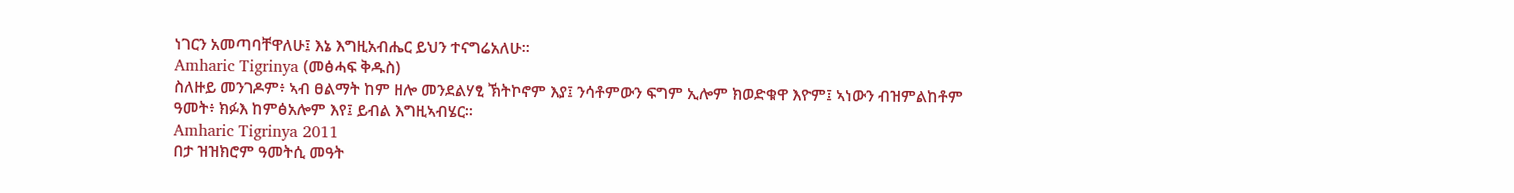ነገርን አመጣባቸዋለሁ፤ እኔ እግዚአብሔር ይህን ተናግሬአለሁ።
Amharic Tigrinya (መፅሓፍ ቅዱስ)
ስለዙይ መንገዶም፥ ኣብ ፀልማት ከም ዘሎ መንደልሃፂ ኽትኮኖም እያ፤ ንሳቶምውን ፍግም ኢሎም ክወድቁዋ እዮም፤ ኣነውን ብዝምልከቶም ዓመት፥ ክፉእ ከምፅአሎም እየ፤ ይብል እግዚኣብሄር።
Amharic Tigrinya 2011
በታ ዝዝክሮም ዓመትሲ መዓት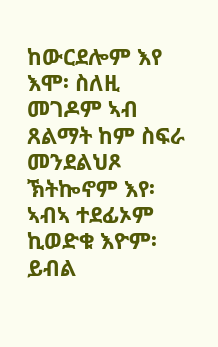ከውርደሎም እየ እሞ፡ ስለዚ መገዶም ኣብ ጸልማት ከም ስፍራ መንደልህጾ ኽትኰኖም እየ፡ ኣብኣ ተደፊኦም ኪወድቁ እዮም፡ ይብል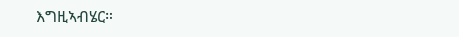እግዚኣብሄር።